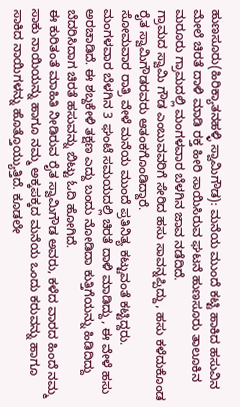ಹುಣಸೂರು(ಹಿರಿಕ್ಯಾತನಹಳ್ಳಿ ಸ್ವಾಮಿಗೌಡ): ಮನೆಯ ಮುಂದೆ ಕಟ್ಟಿ ಹಾಕಿದ ಹಸುವಿನ ಮೇಲೆ ಚಿರತೆ ದಾಳಿ ಮಾಡಿ ರಕ್ತ ಹೀರಿ ಸಾಯಿಸಿರುವ ಘಟನೆ ಹುಣಸೂರು ತಾಲೂಕಿನ ಮರೂರು ಗ್ರಾಮದಲ್ಲಿ ಮಂಗಳವಾರ ಬೆಳಗಿನ ಜಾವ ನಡೆದಿದೆ.
ಗ್ರಾಮದ ಸ್ವಾಮಿ ಗೌಡ ಎಂಬುವವರಿಗೆ ಸೇರಿದ ಹಸು ಸಾವನ್ನಪ್ಪಿದ್ದು, ಹಸು ಕಳೆದುಕೊಂಡ ರೈತ ಸ್ವಾಮಿಗೌಡರವರು ಆತಂಕಗೊಂಡಿದ್ದಾರೆ.
ಸೋಮವಾರ ರಾತ್ರಿ ವೇಳೆ ಮನೆಯ ಮುಂದೆ ಪ್ರತಿನಿತ್ಯ ಕಟ್ಟುವಂತೆ ಕಟ್ಟಿದ್ದರು. ಮಂಗಳವಾರ ಬೆಳಗಿನ 3 ಘಂಟೆ ಸಮಯದಲ್ಲಿ ಚಿರತೆ ದಾಳಿ ಮಾಡಿದ್ದು, ಈ ವೇಳೆ ಹಸು ಅರಚಾಡಿದೆ. ಈ ಶಬ್ದಕೇಳಿ ತಕ್ಷಣ ಎದ್ದು ಬಂದು ನೋಡಿದಾ ಕುತ್ತಿಗೆಯನ್ನು ಹಿಡಿದಿದ್ದು ಬೆದರಿಸಿದಾಗ ಚಿರತೆ ಹಸುವನ್ನು ಬಿಟ್ಟು ಓದಿ ಹೋಗಿದೆ.
ಈ ಕುರಿತಂತೆ ಮಾಹಿತಿ ನೀಡಿರುವ ರೈತ ಸ್ವಾಮಿಗೌಡ ಅವರು, ಕಳೆದ ವಾರದ ಹಿಂದೆ ನಮ್ಮ ಸಾಕು ನಾಯಿಯನ್ನು ಹಾಗೂ ನಮ್ಮ ಅಕ್ಕಪಕ್ಕದ ಮನೆಯ ಒಂದು ಕರುವನ್ನು ಹಾಗೂ ಸಾಕಿದ ನಾಯಿಗಳನ್ನು ಹೊತ್ತೊಯ್ಯುತ್ತಿದೆ. ಕೂಡಲೇ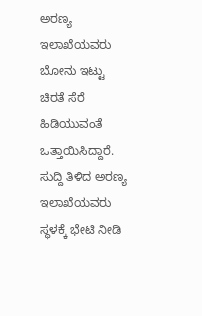ಅರಣ್ಯ ಇಲಾಖೆಯವರು ಬೋನು ಇಟ್ಟು ಚಿರತೆ ಸೆರೆ ಹಿಡಿಯುವಂತೆ ಒತ್ತಾಯಿಸಿದ್ದಾರೆ. ಸುದ್ದಿ ತಿಳಿದ ಅರಣ್ಯ ಇಲಾಖೆಯವರು ಸ್ಥಳಕ್ಕೆ ಭೇಟಿ ನೀಡಿ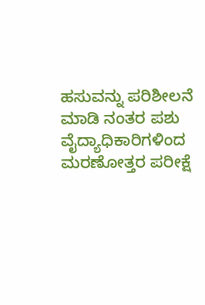ಹಸುವನ್ನು ಪರಿಶೀಲನೆ ಮಾಡಿ ನಂತರ ಪಶು ವೈದ್ಯಾಧಿಕಾರಿಗಳಿಂದ ಮರಣೋತ್ತರ ಪರೀಕ್ಷೆ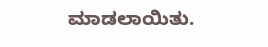ಮಾಡಲಾಯಿತು.